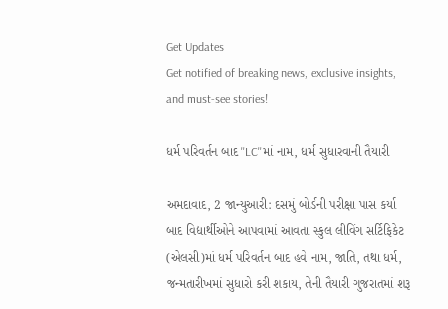Get Updates
Get notified of breaking news, exclusive insights, and must-see stories!

ધર્મ પરિવર્તન બાદ ''LC''માં નામ, ધર્મ સુધારવાની તૈયારી

અમદાવાદ, 2 જાન્યુઆરી: દસમું બોર્ડની પરીક્ષા પાસ કર્યા બાદ વિદ્યાર્થીઓને આપવામાં આવતા સ્કુલ લીવિંગ સર્ટિફિકેટ (એલસી)માં ધર્મ પરિવર્તન બાદ હવે નામ, જાતિ, તથા ધર્મ, જન્મતારીખમાં સુધારો કરી શકાય, તેની તૈયારી ગુજરાતમાં શરૂ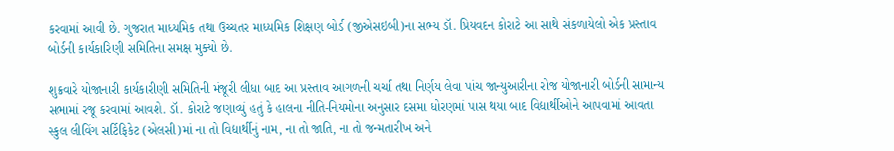કરવામાં આવી છે. ગુજરાત માધ્યમિક તથા ઉચ્ચતર માધ્યમિક શિક્ષણ બોર્ડ (જીએસઇબી)ના સભ્ય ડૉ. પ્રિયવદન કોરાટે આ સાથે સંકળાયેલો એક પ્રસ્તાવ બોર્ડની કાર્યકારિણી સમિતિના સમક્ષ મુક્યો છે.

શુક્રવારે યોજાનારી કાર્યકારીણી સમિતિની મંજૂરી લીધા બાદ આ પ્રસ્તાવ આગળની ચર્ચા તથા નિર્ણય લેવા પાંચ જાન્યુઆરીના રોજ યોજાનારી બોર્ડની સામાન્ય સભામાં રજૂ કરવામાં આવશે. ડૉ. કોરાટે જણાવ્યું હતું કે હાલના નીતિ-નિયમોના અનુસાર દસમા ધોરણમાં પાસ થયા બાદ વિદ્યાર્થીઓને આપવામાં આવતા સ્કુલ લીવિંગ સર્ટિફિકેટ (એલસી)માં ના તો વિદ્યાર્થીનું નામ, ના તો જાતિ, ના તો જન્મતારીખ અને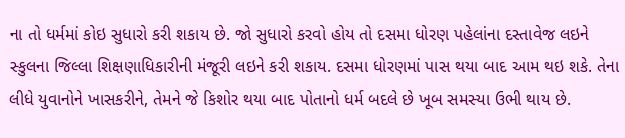ના તો ધર્મમાં કોઇ સુધારો કરી શકાય છે. જો સુધારો કરવો હોય તો દસમા ધોરણ પહેલાંના દસ્તાવેજ લઇને સ્કુલના જિલ્લા શિક્ષણાધિકારીની મંજૂરી લઇને કરી શકાય. દસમા ધોરણમાં પાસ થયા બાદ આમ થઇ શકે. તેના લીધે યુવાનોને ખાસકરીને, તેમને જે કિશોર થયા બાદ પોતાનો ધર્મ બદલે છે ખૂબ સમસ્યા ઉભી થાય છે.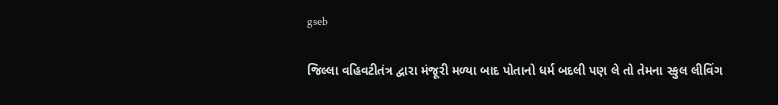gseb

જિલ્લા વહિવટીતંત્ર દ્વારા મંજૂરી મળ્યા બાદ પોતાનો ધર્મ બદલી પણ લે તો તેમના સ્કુલ લીવિંગ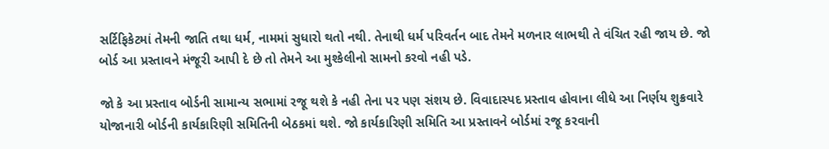સર્ટિફિકેટમાં તેમની જાતિ તથા ધર્મ, નામમાં સુધારો થતો નથી. તેનાથી ધર્મ પરિવર્તન બાદ તેમને મળનાર લાભથી તે વંચિત રહી જાય છે. જો બોર્ડ આ પ્રસ્તાવને મંજૂરી આપી દે છે તો તેમને આ મુશ્કેલીનો સામનો કરવો નહી પડે.

જો કે આ પ્રસ્તાવ બોર્ડની સામાન્ય સભામાં રજૂ થશે કે નહી તેના પર પણ સંશય છે. વિવાદાસ્પદ પ્રસ્તાવ હોવાના લીધે આ નિર્ણય શુક્રવારે યોજાનારી બોર્ડની કાર્યકારિણી સમિતિની બેઠકમાં થશે. જો કાર્યકારિણી સમિતિ આ પ્રસ્તાવને બોર્ડમાં રજૂ કરવાની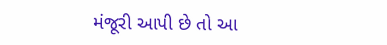મંજૂરી આપી છે તો આ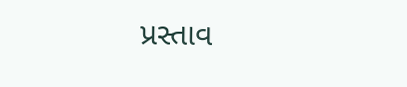પ્રસ્તાવ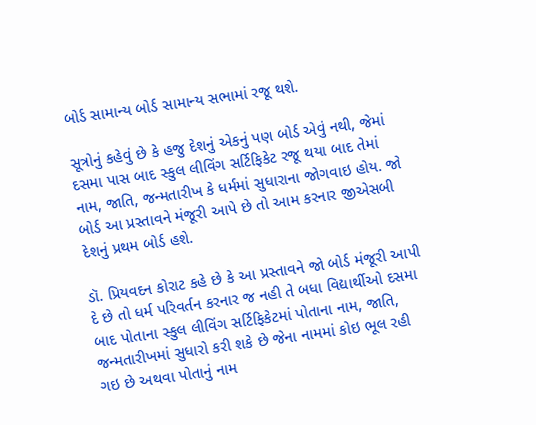બોર્ડ સામાન્ય બોર્ડ સામાન્ય સભામાં રજૂ થશે.

સૂત્રોનું કહેવું છે કે હજુ દેશનું એકનું પણ બોર્ડ એવું નથી, જેમાં દસમા પાસ બાદ સ્કુલ લીવિંગ સર્ટિફિકેટ રજૂ થયા બાદ તેમાં નામ, જાતિ, જન્મતારીખ કે ધર્મમાં સુધારાના જોગવાઇ હોય. જો બોર્ડ આ પ્રસ્તાવને મંજૂરી આપે છે તો આમ કરનાર જીએસબી દેશનું પ્રથમ બોર્ડ હશે.

ડૉ. પ્રિયવદન કોરાટ કહે છે કે આ પ્રસ્તાવને જો બોર્ડ મંજૂરી આપી દે છે તો ધર્મ પરિવર્તન કરનાર જ નહી તે બધા વિદ્યાર્થીઓ દસમા બાદ પોતાના સ્કુલ લીવિંગ સર્ટિફિકેટમાં પોતાના નામ, જાતિ, જન્મતારીખમાં સુધારો કરી શકે છે જેના નામમાં કોઇ ભૂલ રહી ગઇ છે અથવા પોતાનું નામ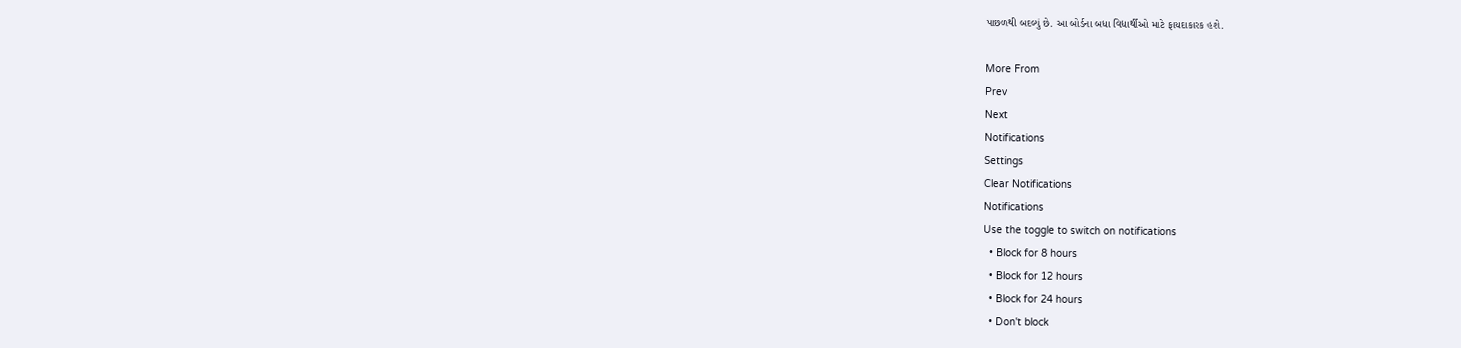પાછળથી બદલ્યું છે. આ બોર્ડના બધા વિદ્યાર્થીઓ માટે ફાયદાકારક હશે.

More From
Prev
Next
Notifications
Settings
Clear Notifications
Notifications
Use the toggle to switch on notifications
  • Block for 8 hours
  • Block for 12 hours
  • Block for 24 hours
  • Don't block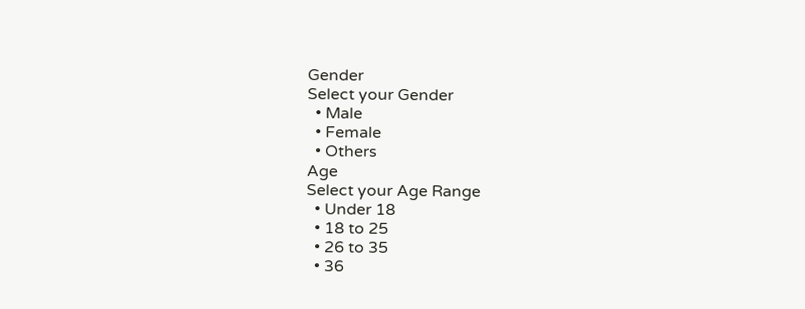Gender
Select your Gender
  • Male
  • Female
  • Others
Age
Select your Age Range
  • Under 18
  • 18 to 25
  • 26 to 35
  • 36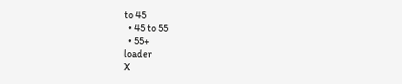to 45
  • 45 to 55
  • 55+
loader
X